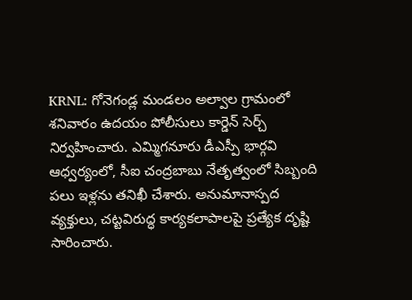KRNL: గోనెగండ్ల మండలం అల్వాల గ్రామంలో శనివారం ఉదయం పోలీసులు కార్డెన్ సెర్చ్ నిర్వహించారు. ఎమ్మిగనూరు డీఎస్పీ భార్గవి ఆధ్వర్యంలో, సీఐ చంద్రబాబు నేతృత్వంలో సిబ్బంది పలు ఇళ్లను తనిఖీ చేశారు. అనుమానాస్పద వ్యక్తులు, చట్టవిరుద్ధ కార్యకలాపాలపై ప్రత్యేక దృష్టి సారించారు.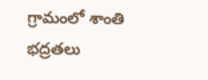గ్రామంలో శాంతి భద్రతలు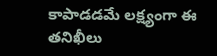కాపాడడమే లక్ష్యంగా ఈ తనిఖీలు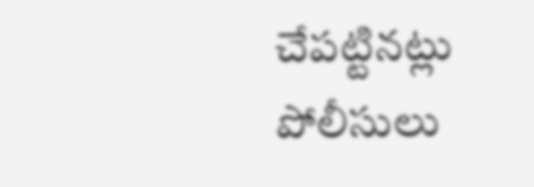చేపట్టినట్లు పోలీసులు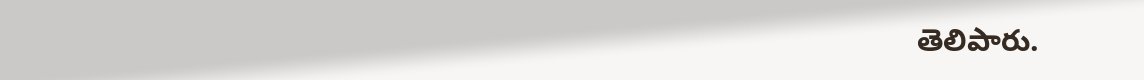తెలిపారు.